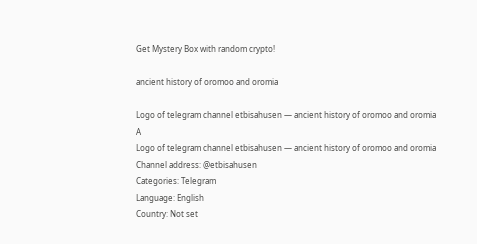Get Mystery Box with random crypto!

ancient history of oromoo and oromia

Logo of telegram channel etbisahusen — ancient history of oromoo and oromia A
Logo of telegram channel etbisahusen — ancient history of oromoo and oromia
Channel address: @etbisahusen
Categories: Telegram
Language: English
Country: Not set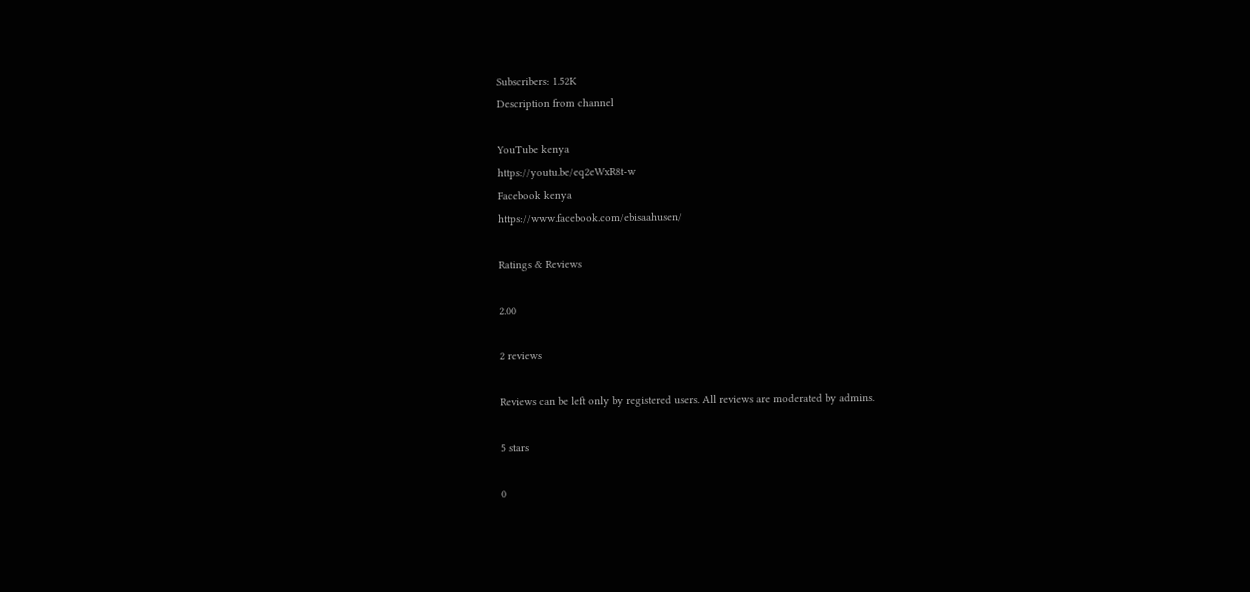Subscribers: 1.52K
Description from channel

YouTube kenya
https://youtu.be/eq2eWxR8t-w
Facebook kenya
https://www.facebook.com/ebisaahusen/

Ratings & Reviews

2.00

2 reviews

Reviews can be left only by registered users. All reviews are moderated by admins.

5 stars

0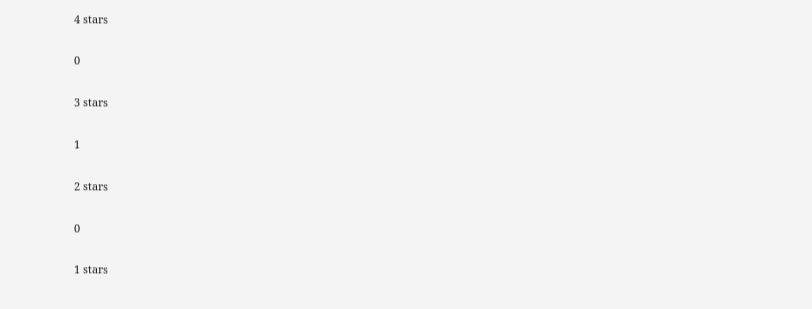4 stars

0

3 stars

1

2 stars

0

1 stars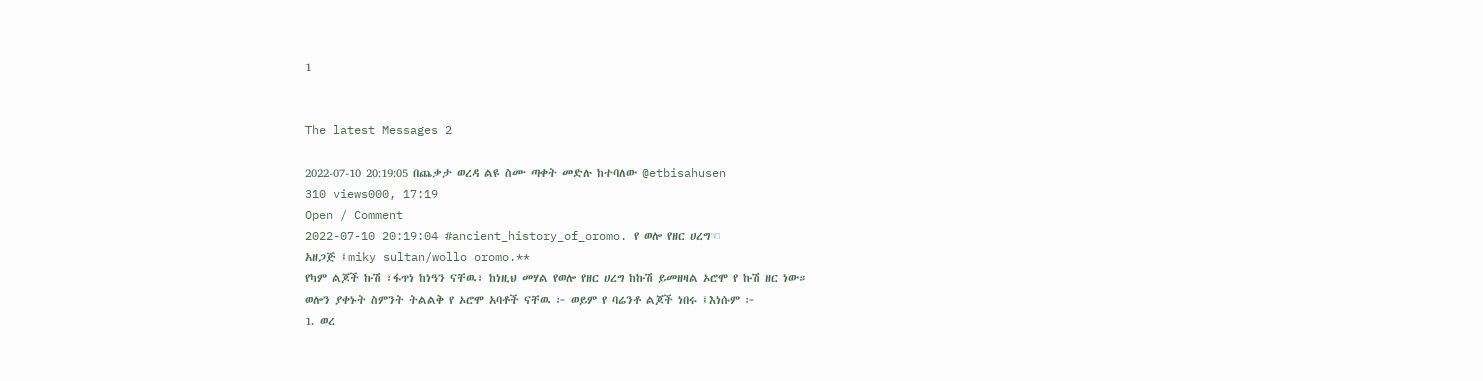1


The latest Messages 2

2022-07-10 20:19:05 በጨቃታ ወረዳ ልዩ ስሙ ጣቀት መድሉ ከተባለው @etbisahusen
310 views000, 17:19
Open / Comment
2022-07-10 20:19:04 #ancient_history_of_oromo. የ ወሎ የዘር ሀረግ☜
አዘጋጅ ፤miky sultan/wollo oromo.**
የካም ልጆች ኩሽ ፣ፋጥነ ከነዓን ናቸዉ፣ ከነዚህ መሃል የወሎ የዘር ሀረግ ከኩሽ ይመዘዛል ኦሮሞ የ ኩሽ ዘር ነው።
ወሎን ያቀኑት ስምንት ትልልቅ የ ኦሮሞ አባቶች ናቸዉ ፦ ወይም የ ባሬንቶ ልጆች ነበሩ ፤እነሱም ፦
1. ወረ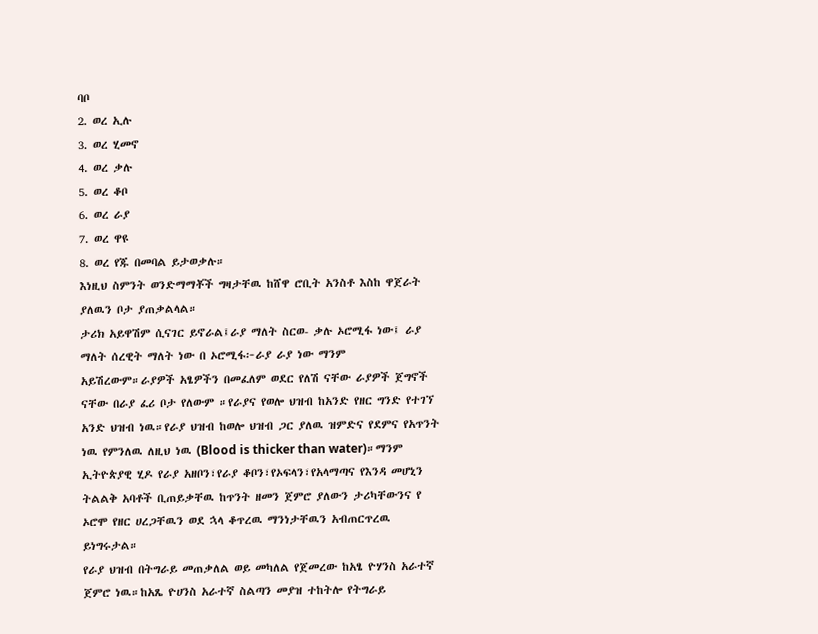ባቦ
2. ወረ ኢሉ
3. ወረ ሂመኖ
4. ወረ ቃሉ
5. ወረ ቆቦ
6. ወረ ራያ
7. ወረ ዋዩ
8. ወረ የጁ በመባል ይታወቃሉ።
እነዚህ ስምንት ወንድማማቾች ግዛታቸዉ ከሸዋ ሮቢት አንስቶ እስከ ዋጀራት ያለዉን ቦታ ያጠቃልላል።
ታሪክ አይዋሽም ሲናገር ይኖራል፤ራያ ማለት ስርወ- ቃሉ ኦሮሚፋ ነው፤ ራያ ማለት ሰረዊት ማለት ነው በ ኦሮሚፋ፦ራያ ራያ ነው ማንም አይሽረውም።ራያዎች አፄዎችን በመፈለም ወደር የለሽ ናቸው ራያዎች ጀግኖች ናቸው በራያ ፈሪ ቦታ የለውም ።የራያና የወሎ ህዝብ ከአንድ የዘር ግንድ የተገኘ አንድ ህዝብ ነዉ።የራያ ህዝብ ከወሎ ህዝብ ጋር ያለዉ ዝምድና የደምና የአጥንት ነዉ የምንለዉ ለዚህ ነዉ (Blood is thicker than water)።ማንም ኢትዮጵያዊ ሂዶ የራያ አዘቦን፣የራያ ቆቦን፣የኦፍላን፣የአላማጣና የእንዳ መሆኒን ትልልቅ አባቶች ቢጠይቃቸዉ ከጥንት ዘመን ጀምሮ ያለውን ታሪካቸውንና የ ኦሮሞ የዘር ሀረጋቸዉን ወደ ኋላ ቆጥረዉ ማንነታቸዉን አብጠርጥረዉ ይነግሩታል።
የራያ ህዝብ በትግራይ መጠቃለል ወይ መካለል የጀመረው ከአፄ ዮሃንስ አራተኛ ጀምሮ ነዉ።ከአጼ ዮሀንስ አራተኛ ስልጣን መያዝ ተከትሎ የትግራይ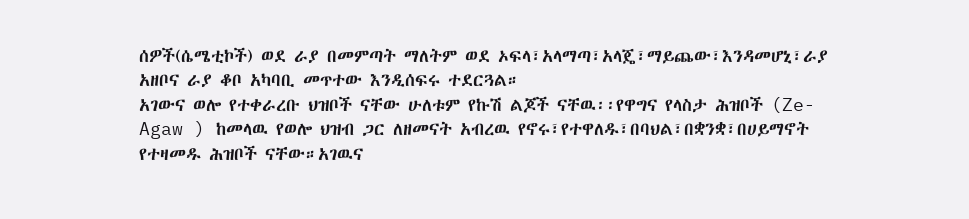ሰዎች(ሴሜቲኮች) ወደ ራያ በመምጣት ማለትም ወደ ኦፍላ፣አላማጣ፣አላጄ፣ማይጨው፣እንዳመሆኒ፣ራያ አዘቦና ራያ ቆቦ አካባቢ መጥተው እንዲሰፍሩ ተደርጓል።
አገውና ወሎ የተቀራረቡ ህዝቦች ናቸው ሁለቱም የኩሽ ልጆች ናቸዉ፡፡የዋግና የላስታ ሕዝቦች (Ze-Agaw ) ከመላዉ የወሎ ህዝብ ጋር ለዘመናት አብረዉ የኖሩ፣የተዋለዱ፣በባህል፣በቋንቋ፣በሀይማኖት የተዛመዱ ሕዝቦች ናቸው።አገዉና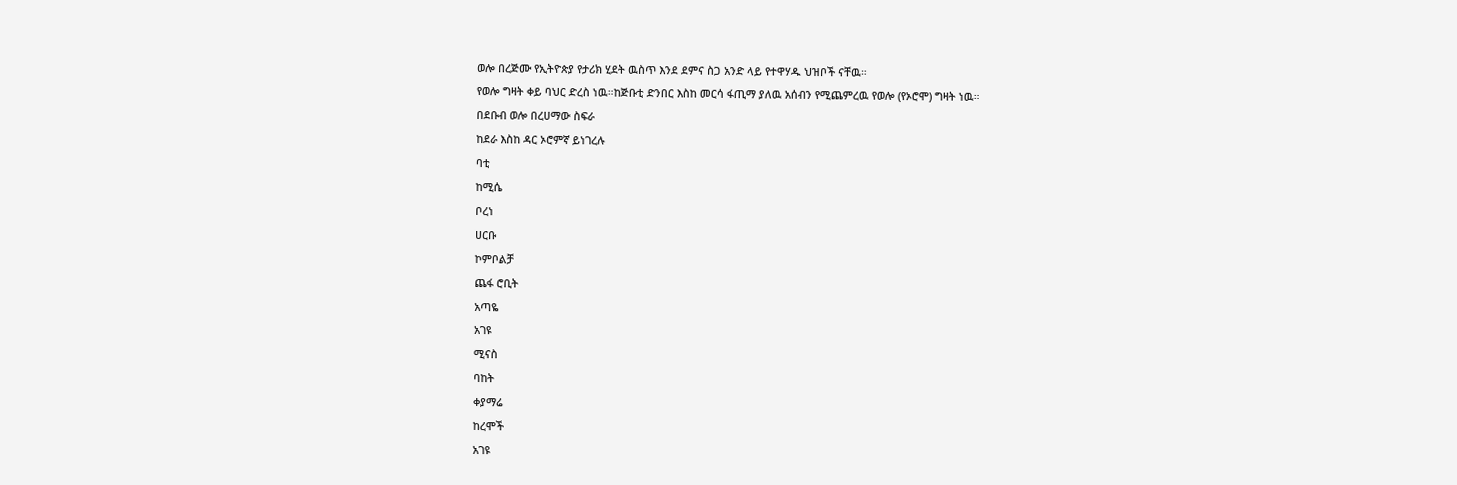ወሎ በረጅሙ የኢትዮጵያ የታሪክ ሂደት ዉስጥ እንደ ደምና ስጋ አንድ ላይ የተዋሃዱ ህዝቦች ናቸዉ።
የወሎ ግዛት ቀይ ባህር ድረስ ነዉ።ከጅቡቲ ድንበር እስከ መርሳ ፋጢማ ያለዉ አሰብን የሚጨምረዉ የወሎ (የኦሮሞ) ግዛት ነዉ።
በደቡብ ወሎ በረሀማው ስፍራ
ከደራ እስከ ዳር ኦሮምኛ ይነገረሉ
ባቲ
ከሚሴ
ቦረነ
ሀርቡ
ኮምቦልቻ
ጨፋ ሮቢት
አጣዬ
አገዩ
ሚናስ
ባከት
ቀያማሬ
ከረሞች
አገዩ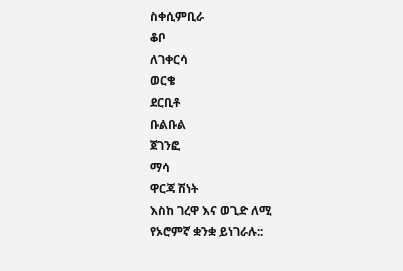ስቀሲምቢራ
ቆቦ
ለገቀርሳ
ወርቄ
ደርቢቶ
ቡልቡል
ጀገንፎ
ማሳ
ዋርጃ ሽነት
እስከ ገረዋ እና ወጊድ ለሚ
የኦሮምኛ ቋንቋ ይነገራሉ::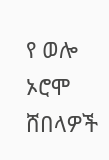የ ወሎ ኦሮሞ
ሸበላዎች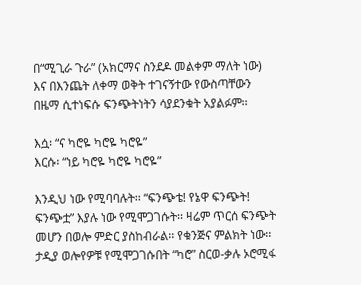በ“ሚጊራ ጉራ” (አክርማና ስንደዶ መልቀም ማለት ነው) እና በእንጨት ለቀማ ወቅት ተገናኝተው የውስጣቸውን በዜማ ሲተነፍሱ ፍንጭትነትን ሳያደንቁት አያልፉም፡፡

እሷ፡ “ና ካሮዬ ካሮዬ ካሮዬ”
እርሱ፡ “ነይ ካሮዬ ካሮዬ ካሮዬ”

እንዲህ ነው የሚባባሉት፡፡ “ፍንጭቴ! የኔዋ ፍንጭት! ፍንጭቷ” እያሉ ነው የሚሞጋገሱት፡፡ ዛሬም ጥርሰ ፍንጭት መሆን በወሎ ምድር ያስከብራል፡፡ የቁንጅና ምልክት ነው፡፡
ታዲያ ወሎየዎቹ የሚሞጋገሱበት “ካሮ” ስርወ-ቃሉ ኦሮሚፋ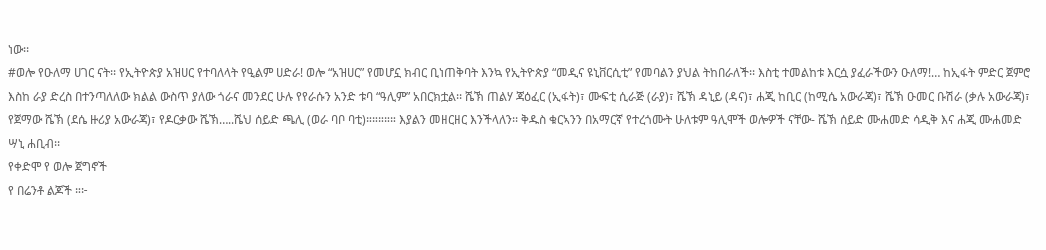ነው፡፡
#ወሎ የዑለማ ሀገር ናት፡፡ የኢትዮጵያ አዝሀር የተባለላት የዒልም ሀድራ! ወሎ “አዝሀር” የመሆኗ ክብር ቢነጠቅባት እንኳ የኢትዮጵያ “መዲና ዩኒቨርሲቲ” የመባልን ያህል ትከበራለች፡፡ እስቲ ተመልከቱ እርሷ ያፈራችውን ዑለማ!… ከኢፋት ምድር ጀምሮ እስከ ራያ ድረስ በተንጣለለው ክልል ውስጥ ያለው ጎራና መንደር ሁሉ የየራሱን አንድ ቱባ “ዓሊም” አበርክቷል፡፡ ሼኽ ጠልሃ ጃዕፈር (ኢፋት)፣ ሙፍቲ ሲራጅ (ራያ)፣ ሼኽ ዳኒይ (ዳና)፣ ሐጂ ከቢር (ከሚሴ አውራጃ)፣ ሼኽ ዑመር ቡሽራ (ቃሉ አውራጃ)፣ የጀማው ሼኽ (ደሴ ዙሪያ አውራጃ)፣ የዶርቃው ሼኽ…..ሼህ ሰይድ ጫሊ (ወራ ባቦ ባቲ)።።።።። እያልን መዘርዘር እንችላለን፡፡ ቅዱስ ቁርኣንን በአማርኛ የተረጎሙት ሁለቱም ዓሊሞች ወሎዎች ናቸው- ሼኽ ሰይድ ሙሐመድ ሳዲቅ እና ሐጂ ሙሐመድ ሣኒ ሐቢብ፡፡
የቀድሞ የ ወሎ ጀግኖች
የ በሬንቶ ልጆች ።፦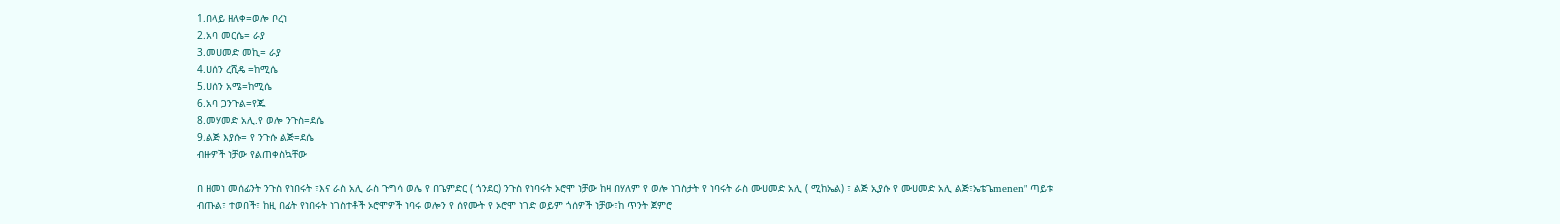1.በላይ ዘለቀ=ወሎ ቦረነ
2.አባ መርሴ= ራያ
3.መሀመድ መኪ= ራያ
4.ሀሰን ረሺዴ =ከሚሴ
5.ሀሰን አሜ=ከሚሴ
6.አባ ጋንጉል=የጁ
8.መሃመድ አሊ.የ ወሎ ንጉስ=ደሴ
9.ልጅ እያሱ= የ ንጉሱ ልጅ=ደሴ
ብዙዎች ነቻው የልጠቀስኳቸው

በ ዘመነ መሰፊንት ንጉስ የነበሩት ፣እና ራስ አሊ ራስ ጉግሳ ወሌ የ በጌምድር ( ጎንደር) ንጉስ የነባሩት ኦሮሞ ነቻው ከዛ በሃለም የ ወሎ ነገስታት የ ነባሩት ራስ ሙሀመድ አሊ ( ሚከኤል) ፣ ልጅ ኢያሱ የ ሙሀመድ አሊ ልጅ፣ኤቴጌmenen" ጣይቱ ብጡል፣ ተወበች፣ ከዚ በፊት የነበሩት ነገስተቶች ኦሮሞዎች ነባሩ ወሎን የ ሰየሙት የ ኦሮሞ ነገድ ወይም ጎሰዎች ነቻው፣ከ ጥንት ጀምሮ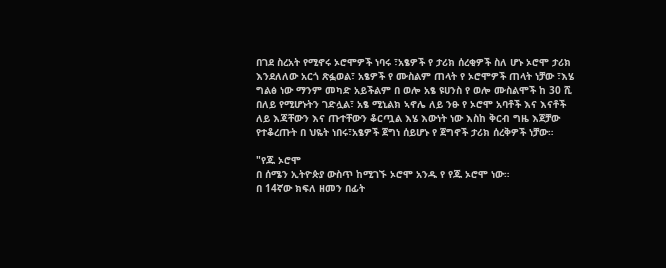በገደ ስረአት የሚኖሩ ኦሮሞዎች ነባሩ ፣አፄዎች የ ታሪክ ሰረቂዎች ስለ ሆኑ ኦሮሞ ታሪክ እንደለለው አርጎ ጽፏወል፣ አፄዎች የ ሙስልም ጠላት የ ኦሮሞዎች ጠላት ነቻው ፣እሄ ግልፅ ነው ማንም መካድ አይችልም በ ወሎ አፄ ዩሀንስ የ ወሎ ሙስልሞች ከ 30 ሺ በለይ የሚሆኑትን ገድሏል፣ አፄ ሚኒልክ ኣኖሌ ለይ ንፁ የ ኦሮሞ አባቶች እና እናቶች ለይ እጃቸውን እና ጡተቸውን ቆርጧል እሄ እውነት ነው እስከ ቅርብ ግዜ እጀቻው የተቆረጡት በ ህዬት ነበሩ፣አፄዎች ጀግነ ሰይሆኑ የ ጀግኖች ታሪክ ሰረቅዎች ነቻው።

"የጁ ኦሮሞ
በ ሰሜን ኢትዮጵያ ውስጥ ከሚገኙ ኦሮሞ አንዱ የ የጁ ኦሮሞ ነው።
በ 14ኛው ክፍለ ዘመን በፊት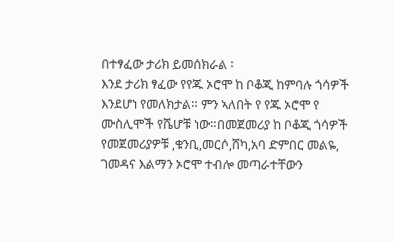በተፃፈው ታሪክ ይመሰክራል ፡
እንደ ታሪክ ፃፈው የየጁ ኦሮሞ ከ ቦቆጂ ከምባሉ ጎሳዎች እንደሆነ የመለክታል። ምን ኣለበት የ የጁ ኦሮሞ የ ሙስሊሞች የሼሆቹ ነው።በመጀመሪያ ከ ቦቆጂ ጎሳዎች የመጀመሪያዎቹ ,ቁንቢ,መርሶ,ሸካ,አባ ድምበር መልዬ, ገመዳና እልማን ኦሮሞ ተብሎ መጣራተቸውን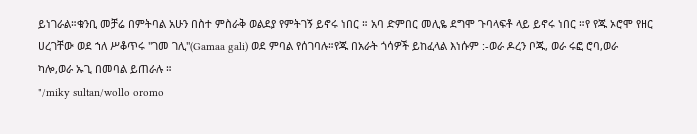ይነገራል።ቁንቢ መቻሬ በምትባል አሁን በስተ ምስራቅ ወልደያ የምትገኝ ይኖሩ ነበር ። አባ ድምበር መሊዬ ደግሞ ጉባላፍቶ ላይ ይኖሩ ነበር ።የ የጁ ኦሮሞ የዘር ሀረገቸው ወደ ኀለ ሥቆጥሩ "ገመ ገሊ"(Gamaa gali) ወደ ምባል የሰገባሉ።የጁ በአራት ጎሳዎች ይከፈላል እነሱም :-ወራ ዶረን ቦጁ, ወራ ሩፎ ሮባ,ወራ ካሎ,ወራ ኡጊ በመባል ይጠራሉ ።
"/miky sultan/wollo oromo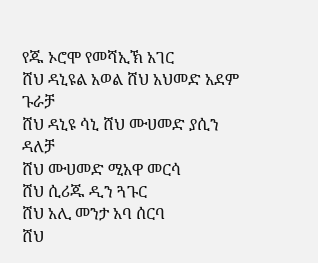የጁ ኦሮሞ የመሻኢኽ አገር
ሸህ ዳኒዩል አወል ሸህ አህመድ አደም ጉራቻ
ሸህ ዳኒዩ ሳኒ ሸህ ሙሀመድ ያሲን ዳለቻ
ሸህ ሙሀመድ ሚአዋ መርሳ
ሸህ ሲሪጁ ዲን ጓጉር
ሸህ አሊ መንታ አባ ሰርባ
ሸህ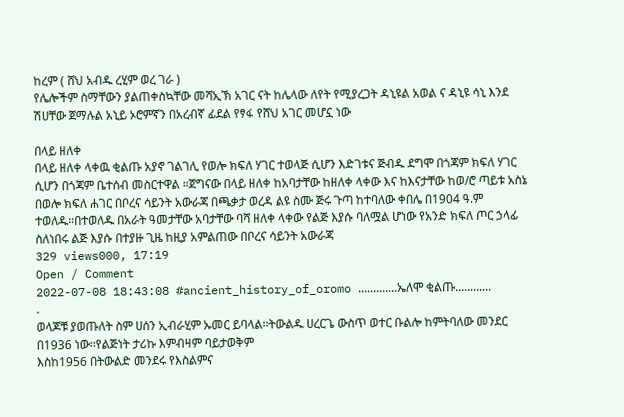ከረም ( ሸህ አብዱ ረሂም ወረ ገራ )
የሌሎችም ስማቸውን ያልጠቀስኳቸው መሻኢኽ አገር ናት ከሌላው ለየት የሚያረጋት ዳኒዩል አወል ና ዳኒዩ ሳኒ እንደ ሽሀቸው ጀማሉል አኒይ ኦሮምኛን በአረብኛ ፊደል የፃፋ የሸህ አገር መሆኗ ነው

በላይ ዘለቀ
በላይ ዘለቀ ላቀዉ ቂልጡ አያኖ ገልገሊ የወሎ ክፍለ ሃገር ተወላጅ ሲሆን እድገቱና ጅብዱ ደግሞ በጎጃም ክፍለ ሃገር ሲሆን በጎጃም ቤተሰብ መስርተዋል ።ጀግናው በላይ ዘለቀ ከአባታቸው ከዘለቀ ላቀው እና ከእናታቸው ከወ/ሮ ጣይቱ አስኔ በወሎ ክፍለ ሐገር በቦረና ሳይንት አውራጃ በጫቃታ ወረዳ ልዩ ስሙ ጅሩ ጉጣ ከተባለው ቀበሌ በ1904 ዓ.ም ተወለዱ።በተወለዱ በአራት ዓመታቸው አባታቸው ባሻ ዘለቀ ላቀው የልጅ እያሱ ባለሟል ሆነው የአንድ ክፍለ ጦር ኃላፊ ስለነበሩ ልጅ እያሱ በተያዙ ጊዜ ከዚያ አምልጠው በቦረና ሳይንት አውራጃ
329 views000, 17:19
Open / Comment
2022-07-08 18:43:08 #ancient_history_of_oromo .............ኤለሞ ቂልጡ............
.
ወላጆቹ ያወጡለት ስም ሀሰን ኢብራሂም ኡመር ይባላል፡፡ትውልዱ ሀረርጌ ውስጥ ወተር ቡልሎ ከምትባለው መንደር በ1936 ነው፡፡የልጅነት ታሪኩ እምብዛም ባይታወቅም
እስከ1956 በትውልድ መንደሩ የእስልምና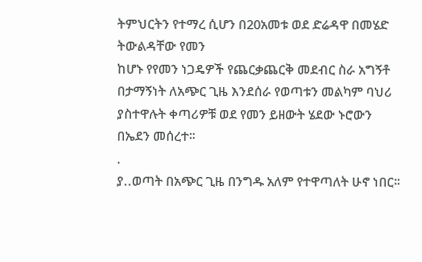ትምህርትን የተማረ ሲሆን በ20አመቱ ወደ ድሬዳዋ በመሄድ ትውልዳቸው የመን
ከሆኑ የየመን ነጋዴዎች የጨርቃጨርቅ መደብር ስራ አግኝቶ በታማኝነት ለአጭር ጊዜ እንደሰራ የወጣቱን መልካም ባህሪ ያስተዋሉት ቀጣሪዎቹ ወደ የመን ይዘውት ሄደው ኑሮውን በኤደን መሰረተ፡፡
.
ያ..ወጣት በአጭር ጊዜ በንግዱ አለም የተዋጣለት ሁኖ ነበር፡፡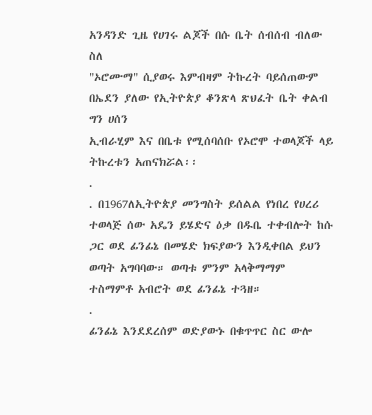አንዳንድ ጊዜ የሀገሩ ልጆች በሱ ቤት ሰብሰብ ብለው ስለ
"ኦሮሙማ" ሲያወሩ እምብዛም ትኩረት ባይሰጠውም በኤደን ያለው የኢትዮጵያ ቆንጽላ ጽህፈት ቤት ቀልብ ግን ሀሰን
ኢብራሂም እና በቤቱ የሚሰባሰቡ የኦሮሞ ተወላጆች ላይ ትኩረቱን አጠናክሯል፡፡
.
. በ1967ለኢትዮጵያ መንግስት ይሰልል የነበረ የሀረሪ ተወላጅ ሰው አዴን ይሄድና ዕቃ በዱቤ ተቀብሎት ከሱ ጋር ወደ ፊንፊኔ በመሄድ ክፍያውን እንዲቀበል ይህን ወጣት አግባባው። ወጣቱ ምንም አላቅማማም ተስማምቶ አብሮት ወደ ፊንፊኔ ተጓዘ።
.
ፊንፊኔ እንደደረሰም ወድያውኑ በቁጥጥር ስር ውሎ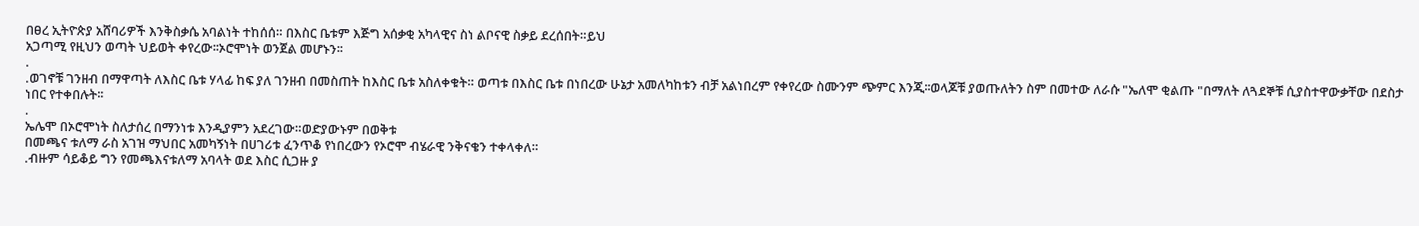በፀረ ኢትዮጵያ አሸባሪዎች እንቅስቃሴ አባልነት ተከሰሰ። በእስር ቤቱም እጅግ አሰቃቂ አካላዊና ስነ ልቦናዊ ስቃይ ደረሰበት።ይህ
አጋጣሚ የዚህን ወጣት ህይወት ቀየረው፡፡ኦሮሞነት ወንጀል መሆኑን፡፡
.
.ወገኖቹ ገንዘብ በማዋጣት ለእስር ቤቱ ሃላፊ ከፍ ያለ ገንዘብ በመስጠት ከእስር ቤቱ አስለቀቁት። ወጣቱ በእስር ቤቱ በነበረው ሁኔታ አመለካከቱን ብቻ አልነበረም የቀየረው ስሙንም ጭምር እንጂ፡፡ወላጆቹ ያወጡለትን ስም በመተው ለራሱ "ኤለሞ ቂልጡ "በማለት ለጓደኞቹ ሲያስተዋውቃቸው በደስታ
ነበር የተቀበሉት፡፡
.
ኤሌሞ በኦሮሞነት ስለታሰረ በማንነቱ እንዲያምን አደረገው።ወድያውኑም በወቅቱ
በመጫና ቱለማ ራስ አገዝ ማህበር አመካኝነት በሀገሪቱ ፈንጥቆ የነበረውን የኦሮሞ ብሄራዊ ንቅናቄን ተቀላቀለ።
.ብዙም ሳይቆይ ግን የመጫእናቱለማ አባላት ወደ እስር ሲጋዙ ያ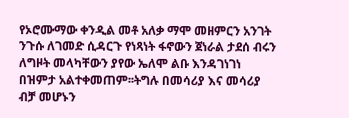የኦሮሙማው ቀንዲል መቶ አለቃ ማሞ መዘምርን አንገት ንጉሱ ለገመድ ሲዳርጉ የነጻነት ፋኖውን ጀነራል ታደሰ ብሩን
ለግዞት መላካቸውን ያየው ኤለሞ ልቡ እንዳገነገነ በዝምታ አልተቀመጠም፡፡ትግሉ በመሳሪያ እና መሳሪያ ብቻ መሆኑን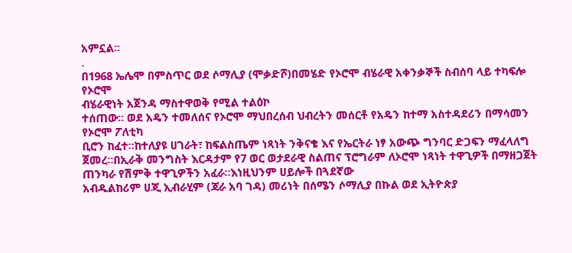አምኗል፡፡
.
በ1968 ኤሌሞ በምስጥር ወደ ሶማሊያ (ሞቃድሾ)በመሄድ የኦሮሞ ብሄራዊ አቀንቃኞች ስብሰባ ላይ ተካፍሎ የኦሮሞ
ብሄራዊነት አጀንዳ ማስተዋወቅ የሚል ተልዕኮ
ተሰጠው። ወደ አዴን ተመለሰና የኦሮሞ ማህበረሰብ ህብረትን መሰርቶ የአዴን ከተማ አስተዳደሪን በማሳመን የኦሮሞ ፖለቲካ
ቢሮን ከፈተ።ከተለያዩ ሀገራት፣ ከፍልስጤም ነጻነት ንቅናቄ እና የኤርትራ ነፃ አውጭ ግንባር ድጋፍን ማፈላለግ ጀመረ።በኢራቅ መንግስት እርዳታም የ7 ወር ወታደራዊ ስልጠና ፕሮግራም ለኦሮሞ ነጻነት ተዋጊዎች በማዘጋጀት ጠንካራ የሽምቅ ተዋጊዎችን አፈራ።እነዚህንም ሀይሎች በጓደኛው
አብዱልከሪም ሀጂ ኢብራሂም (ጃራ አባ ገዳ) መሪነት በሰሜን ሶማሊያ በኩል ወደ ኢትዮጵያ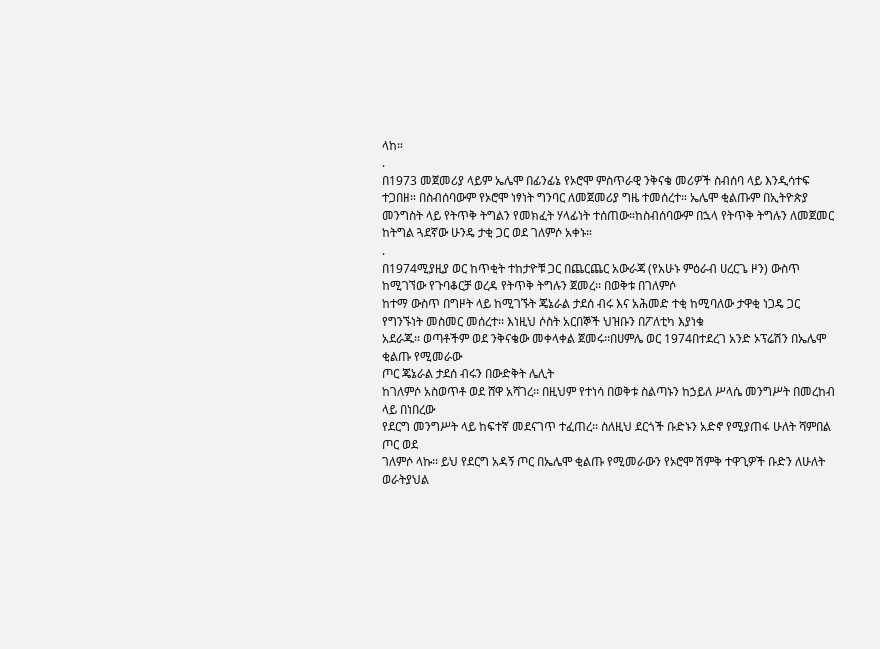ላከ።
.
በ1973 መጀመሪያ ላይም ኤሌሞ በፊንፊኔ የኦሮሞ ምስጥራዊ ንቅናቄ መሪዎች ስብሰባ ላይ እንዲሳተፍ ተጋበዘ። በስብሰባውም የኦሮሞ ነፃነት ግንባር ለመጀመሪያ ግዜ ተመሰረተ። ኤሌሞ ቂልጡም በኢትዮጵያ
መንግስት ላይ የትጥቅ ትግልን የመክፈት ሃላፊነት ተሰጠው።ከስብሰባውም በኋላ የትጥቅ ትግሉን ለመጀመር ከትግል ጓደኛው ሁንዴ ታቂ ጋር ወደ ገለምሶ አቀኑ።
.
በ1974ሚያዚያ ወር ከጥቂት ተከታዮቹ ጋር በጨርጨር አውራጃ (የአሁኑ ምዕራብ ሀረርጌ ዞን) ውስጥ ከሚገኘው የጉባቆርቻ ወረዳ የትጥቅ ትግሉን ጀመረ፡፡ በወቅቱ በገለምሶ
ከተማ ውስጥ በግዞት ላይ ከሚገኙት ጄኔራል ታደሰ ብሩ እና አሕመድ ተቂ ከሚባለው ታዋቂ ነጋዴ ጋር የግንኙነት መስመር መሰረተ፡፡ እነዚህ ሶስት አርበኞች ህዝቡን በፖለቲካ እያነቁ
አደራጁ፡፡ ወጣቶችም ወደ ንቅናቄው መቀላቀል ጀመሩ፡፡በሀምሌ ወር 1974በተደረገ አንድ ኦፕሬሽን በኤሌሞ ቂልጡ የሚመራው
ጦር ጄኔራል ታደሰ ብሩን በውድቅት ሌሊት
ከገለምሶ አስወጥቶ ወደ ሸዋ አሻገረ፡፡ በዚህም የተነሳ በወቅቱ ስልጣኑን ከኃይለ ሥላሴ መንግሥት በመረከብ ላይ በነበረው
የደርግ መንግሥት ላይ ከፍተኛ መደናገጥ ተፈጠረ፡፡ ስለዚህ ደርጎች ቡድኑን አድኖ የሚያጠፋ ሁለት ሻምበል ጦር ወደ
ገለምሶ ላኩ፡፡ ይህ የደርግ አዳኝ ጦር በኤሌሞ ቂልጡ የሚመራውን የኦሮሞ ሽምቅ ተዋጊዎች ቡድን ለሁለት ወራትያህል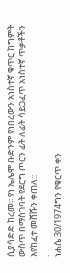ሲያሳድድ ከረመ፡፡ የነ ኤሌሞ ቡድንም የነበረውን አነስተኛ ቁጥር ከግምት ውስጥ በማስገባት የደርግ ጦርን ፊት ለፊት ሳይጋፈጥ አነስተኛ ጥቃቶችን እየከፈተ መሸሹን ቀጠለ::
.
ነሐሴ 30/1974ግን የቁርጥ ቀን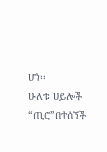ሆነ፡፡
ሁለቱ ሀይሎች “ጢሮ”በተሰኘች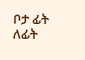ቦታ ፊት ለፊት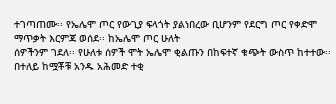ተገጣጠሙ፡፡ የኤሌሞ ጦር የውጊያ ፍላጎት ያልነበረው ቢሆንም የደርግ ጦር የቀድሞ ማጥቃት እርምጃ ወሰደ፡፡ ከኤሌሞ ጦር ሁለት
ሰዎችንም ገደለ፡፡ የሁለቱ ሰዎች ሞት ኤሌሞ ቂልጡን በከፍተኛ ቁጭት ውስጥ ከተተው፡፡
በተለይ ከሟቾቹ አንዱ አሕመድ ተቂ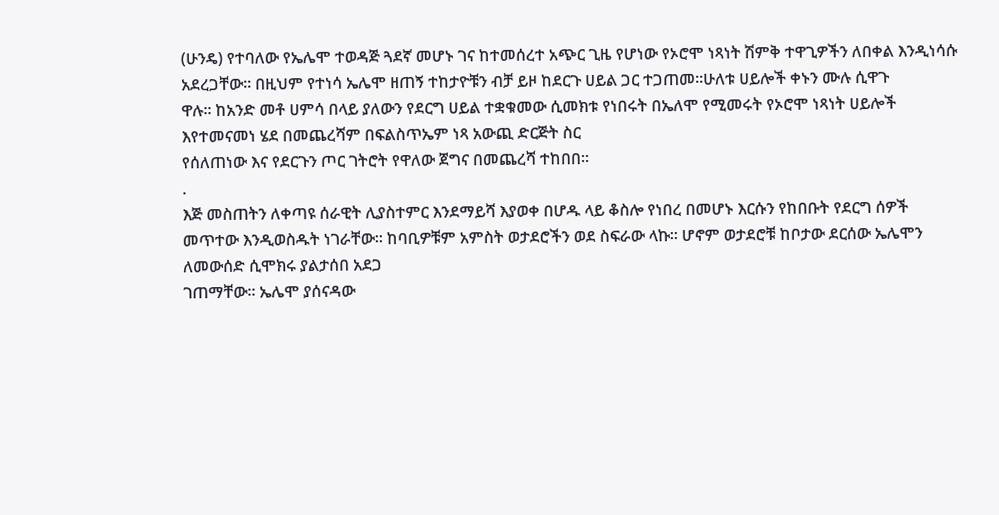(ሁንዴ) የተባለው የኤሌሞ ተወዳጅ ጓደኛ መሆኑ ገና ከተመሰረተ አጭር ጊዜ የሆነው የኦሮሞ ነጻነት ሽምቅ ተዋጊዎችን ለበቀል እንዲነሳሱ
አደረጋቸው፡፡ በዚህም የተነሳ ኤሌሞ ዘጠኝ ተከታዮቹን ብቻ ይዞ ከደርጉ ሀይል ጋር ተጋጠመ፡፡ሁለቱ ሀይሎች ቀኑን ሙሉ ሲዋጉ
ዋሉ፡፡ ከአንድ መቶ ሀምሳ በላይ ያለውን የደርግ ሀይል ተቋቁመው ሲመክቱ የነበሩት በኤለሞ የሚመሩት የኦሮሞ ነጻነት ሀይሎች እየተመናመነ ሄደ በመጨረሻም በፍልስጥኤም ነጻ አውጪ ድርጅት ስር
የሰለጠነው እና የደርጉን ጦር ገትሮት የዋለው ጀግና በመጨረሻ ተከበበ፡፡
.
እጅ መስጠትን ለቀጣዩ ሰራዊት ሊያስተምር እንደማይሻ እያወቀ በሆዱ ላይ ቆስሎ የነበረ በመሆኑ እርሱን የከበቡት የደርግ ሰዎች
መጥተው እንዲወስዱት ነገራቸው፡፡ ከባቢዎቹም አምስት ወታደሮችን ወደ ስፍራው ላኩ፡፡ ሆኖም ወታደሮቹ ከቦታው ደርሰው ኤሌሞን ለመውሰድ ሲሞክሩ ያልታሰበ አደጋ
ገጠማቸው፡፡ ኤሌሞ ያሰናዳው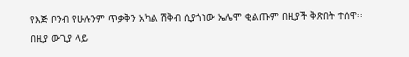የእጅ ቦንብ የሁሉንም ጥቃቅን አካል ሽቅብ ሲያጎነው ኤሌሞ ቂልጡም በዚያች ቅጽበት ተሰዋ፡፡
በዚያ ውጊያ ላይ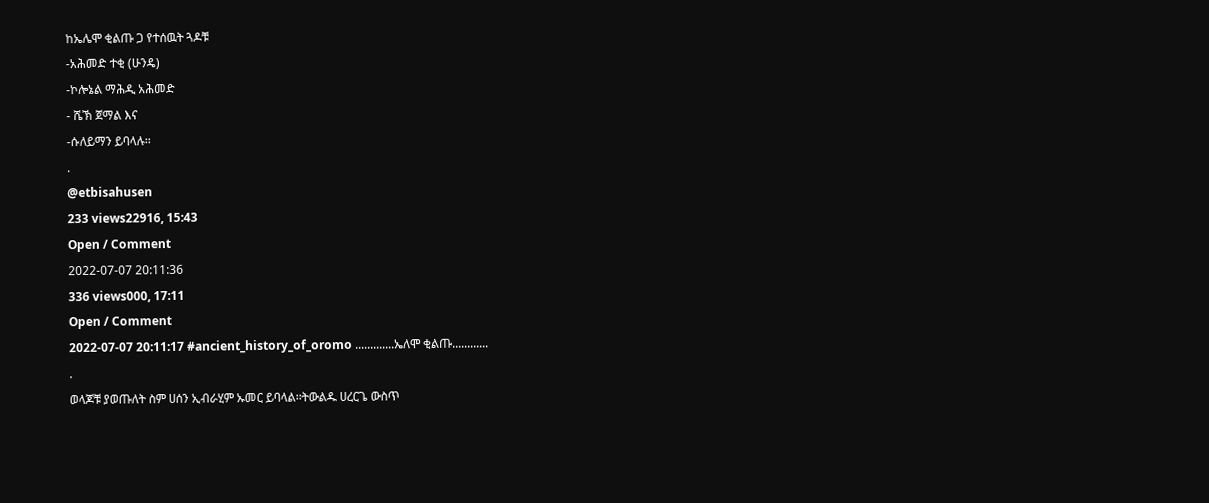ከኤሌሞ ቂልጡ ጋ የተሰዉት ጓዶቹ
-አሕመድ ተቂ (ሁንዴ)
-ኮሎኔል ማሕዲ አሕመድ
- ሼኽ ጀማል እና
-ሱለይማን ይባላሉ፡፡
.
@etbisahusen
233 views22916, 15:43
Open / Comment
2022-07-07 20:11:36
336 views000, 17:11
Open / Comment
2022-07-07 20:11:17 #ancient_history_of_oromo .............ኤለሞ ቂልጡ............
.
ወላጆቹ ያወጡለት ስም ሀሰን ኢብራሂም ኡመር ይባላል፡፡ትውልዱ ሀረርጌ ውስጥ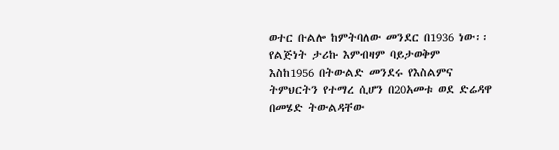ወተር ቡልሎ ከምትባለው መንደር በ1936 ነው፡፡የልጅነት ታሪኩ እምብዛም ባይታወቅም
እስከ1956 በትውልድ መንደሩ የእስልምና ትምህርትን የተማረ ሲሆን በ20አመቱ ወደ ድሬዳዋ በመሄድ ትውልዳቸው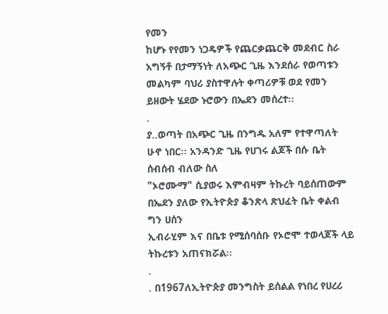የመን
ከሆኑ የየመን ነጋዴዎች የጨርቃጨርቅ መደብር ስራ አግኝቶ በታማኝነት ለአጭር ጊዜ እንደሰራ የወጣቱን መልካም ባህሪ ያስተዋሉት ቀጣሪዎቹ ወደ የመን ይዘውት ሄደው ኑሮውን በኤደን መሰረተ፡፡
.
ያ..ወጣት በአጭር ጊዜ በንግዱ አለም የተዋጣለት ሁኖ ነበር፡፡ አንዳንድ ጊዜ የሀገሩ ልጆች በሱ ቤት ሰብሰብ ብለው ስለ
"ኦሮሙማ" ሲያወሩ እምብዛም ትኩረት ባይሰጠውም በኤደን ያለው የኢትዮጵያ ቆንጽላ ጽህፈት ቤት ቀልብ ግን ሀሰን
ኢብራሂም እና በቤቱ የሚሰባሰቡ የኦሮሞ ተወላጆች ላይ ትኩረቱን አጠናክሯል፡፡
.
. በ1967ለኢትዮጵያ መንግስት ይሰልል የነበረ የሀረሪ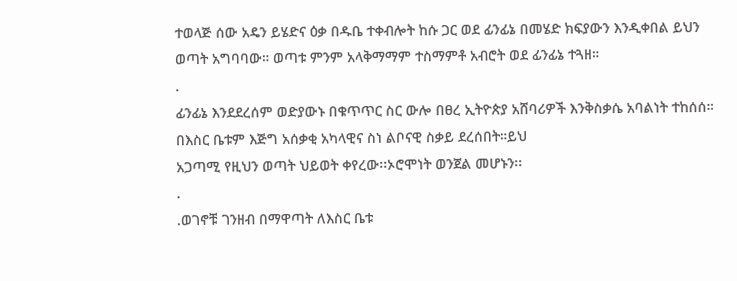ተወላጅ ሰው አዴን ይሄድና ዕቃ በዱቤ ተቀብሎት ከሱ ጋር ወደ ፊንፊኔ በመሄድ ክፍያውን እንዲቀበል ይህን ወጣት አግባባው። ወጣቱ ምንም አላቅማማም ተስማምቶ አብሮት ወደ ፊንፊኔ ተጓዘ።
.
ፊንፊኔ እንደደረሰም ወድያውኑ በቁጥጥር ስር ውሎ በፀረ ኢትዮጵያ አሸባሪዎች እንቅስቃሴ አባልነት ተከሰሰ። በእስር ቤቱም እጅግ አሰቃቂ አካላዊና ስነ ልቦናዊ ስቃይ ደረሰበት።ይህ
አጋጣሚ የዚህን ወጣት ህይወት ቀየረው፡፡ኦሮሞነት ወንጀል መሆኑን፡፡
.
.ወገኖቹ ገንዘብ በማዋጣት ለእስር ቤቱ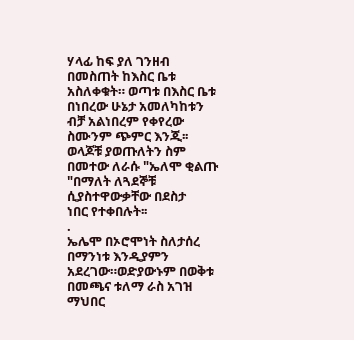ሃላፊ ከፍ ያለ ገንዘብ በመስጠት ከእስር ቤቱ አስለቀቁት። ወጣቱ በእስር ቤቱ በነበረው ሁኔታ አመለካከቱን ብቻ አልነበረም የቀየረው ስሙንም ጭምር እንጂ፡፡ወላጆቹ ያወጡለትን ስም በመተው ለራሱ "ኤለሞ ቂልጡ "በማለት ለጓደኞቹ ሲያስተዋውቃቸው በደስታ
ነበር የተቀበሉት፡፡
.
ኤሌሞ በኦሮሞነት ስለታሰረ በማንነቱ እንዲያምን አደረገው።ወድያውኑም በወቅቱ
በመጫና ቱለማ ራስ አገዝ ማህበር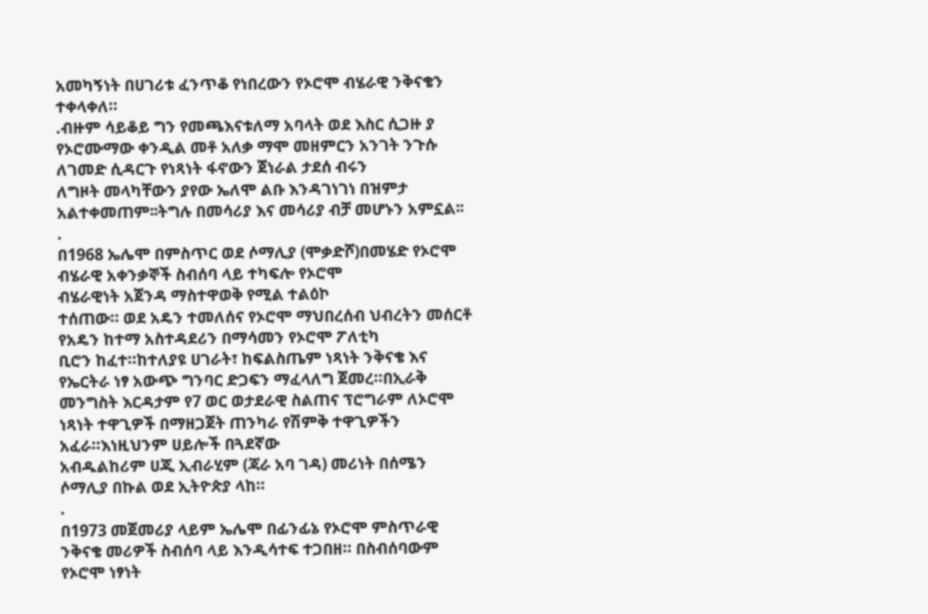አመካኝነት በሀገሪቱ ፈንጥቆ የነበረውን የኦሮሞ ብሄራዊ ንቅናቄን ተቀላቀለ።
.ብዙም ሳይቆይ ግን የመጫእናቱለማ አባላት ወደ እስር ሲጋዙ ያ የኦሮሙማው ቀንዲል መቶ አለቃ ማሞ መዘምርን አንገት ንጉሱ ለገመድ ሲዳርጉ የነጻነት ፋኖውን ጀነራል ታደሰ ብሩን
ለግዞት መላካቸውን ያየው ኤለሞ ልቡ እንዳገነገነ በዝምታ አልተቀመጠም፡፡ትግሉ በመሳሪያ እና መሳሪያ ብቻ መሆኑን አምኗል፡፡
.
በ1968 ኤሌሞ በምስጥር ወደ ሶማሊያ (ሞቃድሾ)በመሄድ የኦሮሞ ብሄራዊ አቀንቃኞች ስብሰባ ላይ ተካፍሎ የኦሮሞ
ብሄራዊነት አጀንዳ ማስተዋወቅ የሚል ተልዕኮ
ተሰጠው። ወደ አዴን ተመለሰና የኦሮሞ ማህበረሰብ ህብረትን መሰርቶ የአዴን ከተማ አስተዳደሪን በማሳመን የኦሮሞ ፖለቲካ
ቢሮን ከፈተ።ከተለያዩ ሀገራት፣ ከፍልስጤም ነጻነት ንቅናቄ እና የኤርትራ ነፃ አውጭ ግንባር ድጋፍን ማፈላለግ ጀመረ።በኢራቅ መንግስት እርዳታም የ7 ወር ወታደራዊ ስልጠና ፕሮግራም ለኦሮሞ ነጻነት ተዋጊዎች በማዘጋጀት ጠንካራ የሽምቅ ተዋጊዎችን አፈራ።እነዚህንም ሀይሎች በጓደኛው
አብዱልከሪም ሀጂ ኢብራሂም (ጃራ አባ ገዳ) መሪነት በሰሜን ሶማሊያ በኩል ወደ ኢትዮጵያ ላከ።
.
በ1973 መጀመሪያ ላይም ኤሌሞ በፊንፊኔ የኦሮሞ ምስጥራዊ ንቅናቄ መሪዎች ስብሰባ ላይ እንዲሳተፍ ተጋበዘ። በስብሰባውም የኦሮሞ ነፃነት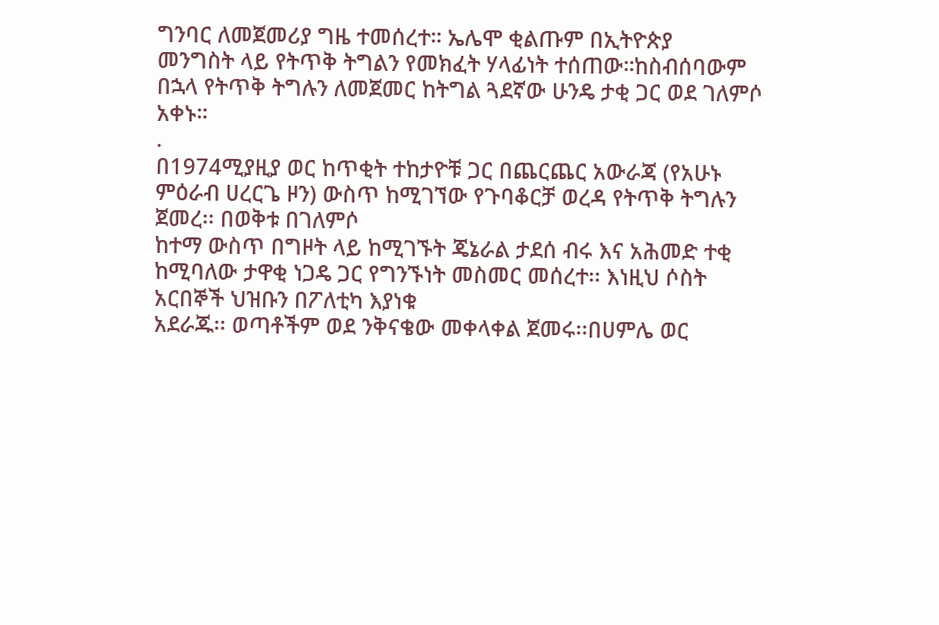ግንባር ለመጀመሪያ ግዜ ተመሰረተ። ኤሌሞ ቂልጡም በኢትዮጵያ
መንግስት ላይ የትጥቅ ትግልን የመክፈት ሃላፊነት ተሰጠው።ከስብሰባውም በኋላ የትጥቅ ትግሉን ለመጀመር ከትግል ጓደኛው ሁንዴ ታቂ ጋር ወደ ገለምሶ አቀኑ።
.
በ1974ሚያዚያ ወር ከጥቂት ተከታዮቹ ጋር በጨርጨር አውራጃ (የአሁኑ ምዕራብ ሀረርጌ ዞን) ውስጥ ከሚገኘው የጉባቆርቻ ወረዳ የትጥቅ ትግሉን ጀመረ፡፡ በወቅቱ በገለምሶ
ከተማ ውስጥ በግዞት ላይ ከሚገኙት ጄኔራል ታደሰ ብሩ እና አሕመድ ተቂ ከሚባለው ታዋቂ ነጋዴ ጋር የግንኙነት መስመር መሰረተ፡፡ እነዚህ ሶስት አርበኞች ህዝቡን በፖለቲካ እያነቁ
አደራጁ፡፡ ወጣቶችም ወደ ንቅናቄው መቀላቀል ጀመሩ፡፡በሀምሌ ወር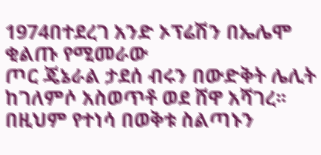1974በተደረገ አንድ ኦፕሬሽን በኤሌሞ ቂልጡ የሚመራው
ጦር ጄኔራል ታደሰ ብሩን በውድቅት ሌሊት
ከገለምሶ አስወጥቶ ወደ ሸዋ አሻገረ፡፡ በዚህም የተነሳ በወቅቱ ስልጣኑን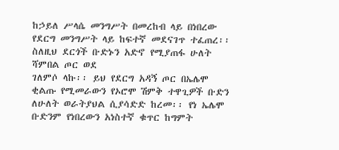ከኃይለ ሥላሴ መንግሥት በመረከብ ላይ በነበረው
የደርግ መንግሥት ላይ ከፍተኛ መደናገጥ ተፈጠረ፡፡ ስለዚህ ደርጎች ቡድኑን አድኖ የሚያጠፋ ሁለት ሻምበል ጦር ወደ
ገለምሶ ላኩ፡፡ ይህ የደርግ አዳኝ ጦር በኤሌሞ ቂልጡ የሚመራውን የኦሮሞ ሽምቅ ተዋጊዎች ቡድን ለሁለት ወራትያህል ሲያሳድድ ከረመ፡፡ የነ ኤሌሞ ቡድንም የነበረውን አነስተኛ ቁጥር ከግምት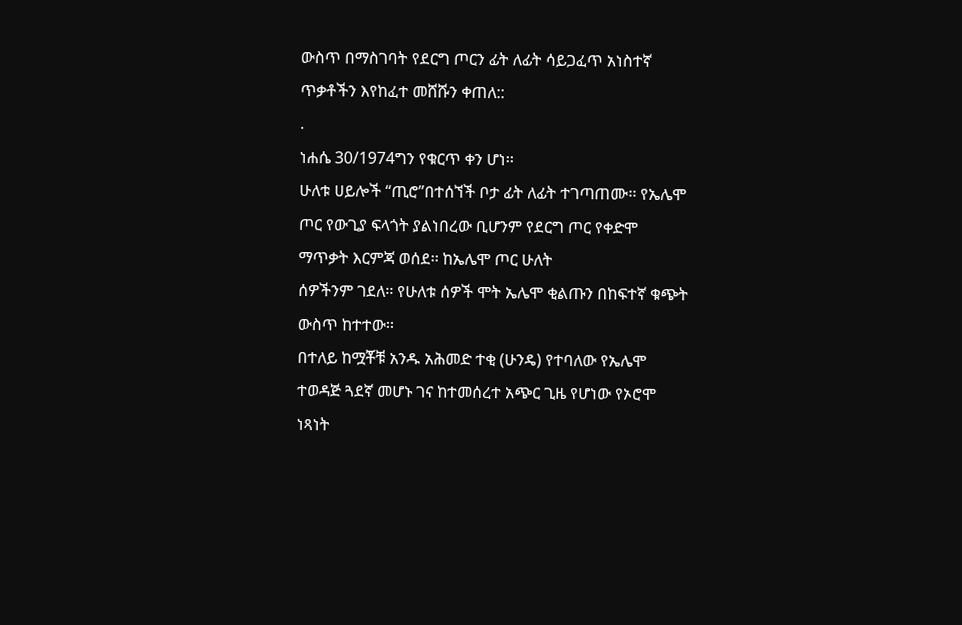ውስጥ በማስገባት የደርግ ጦርን ፊት ለፊት ሳይጋፈጥ አነስተኛ ጥቃቶችን እየከፈተ መሸሹን ቀጠለ::
.
ነሐሴ 30/1974ግን የቁርጥ ቀን ሆነ፡፡
ሁለቱ ሀይሎች “ጢሮ”በተሰኘች ቦታ ፊት ለፊት ተገጣጠሙ፡፡ የኤሌሞ ጦር የውጊያ ፍላጎት ያልነበረው ቢሆንም የደርግ ጦር የቀድሞ ማጥቃት እርምጃ ወሰደ፡፡ ከኤሌሞ ጦር ሁለት
ሰዎችንም ገደለ፡፡ የሁለቱ ሰዎች ሞት ኤሌሞ ቂልጡን በከፍተኛ ቁጭት ውስጥ ከተተው፡፡
በተለይ ከሟቾቹ አንዱ አሕመድ ተቂ (ሁንዴ) የተባለው የኤሌሞ ተወዳጅ ጓደኛ መሆኑ ገና ከተመሰረተ አጭር ጊዜ የሆነው የኦሮሞ ነጻነት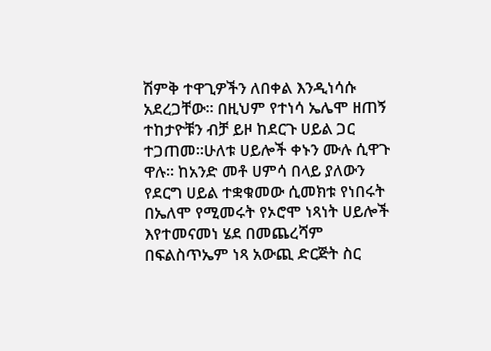ሽምቅ ተዋጊዎችን ለበቀል እንዲነሳሱ
አደረጋቸው፡፡ በዚህም የተነሳ ኤሌሞ ዘጠኝ ተከታዮቹን ብቻ ይዞ ከደርጉ ሀይል ጋር ተጋጠመ፡፡ሁለቱ ሀይሎች ቀኑን ሙሉ ሲዋጉ
ዋሉ፡፡ ከአንድ መቶ ሀምሳ በላይ ያለውን የደርግ ሀይል ተቋቁመው ሲመክቱ የነበሩት በኤለሞ የሚመሩት የኦሮሞ ነጻነት ሀይሎች እየተመናመነ ሄደ በመጨረሻም በፍልስጥኤም ነጻ አውጪ ድርጅት ስር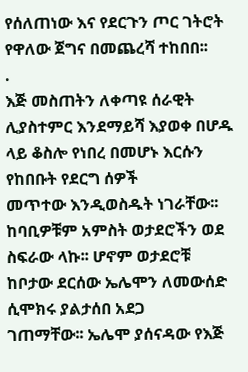የሰለጠነው እና የደርጉን ጦር ገትሮት የዋለው ጀግና በመጨረሻ ተከበበ፡፡
.
እጅ መስጠትን ለቀጣዩ ሰራዊት ሊያስተምር እንደማይሻ እያወቀ በሆዱ ላይ ቆስሎ የነበረ በመሆኑ እርሱን የከበቡት የደርግ ሰዎች
መጥተው እንዲወስዱት ነገራቸው፡፡ ከባቢዎቹም አምስት ወታደሮችን ወደ ስፍራው ላኩ፡፡ ሆኖም ወታደሮቹ ከቦታው ደርሰው ኤሌሞን ለመውሰድ ሲሞክሩ ያልታሰበ አደጋ
ገጠማቸው፡፡ ኤሌሞ ያሰናዳው የእጅ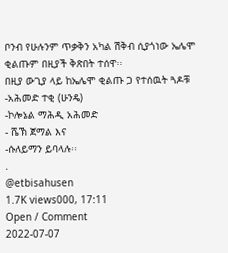ቦንብ የሁሉንም ጥቃቅን አካል ሽቅብ ሲያጎነው ኤሌሞ ቂልጡም በዚያች ቅጽበት ተሰዋ፡፡
በዚያ ውጊያ ላይ ከኤሌሞ ቂልጡ ጋ የተሰዉት ጓዶቹ
-አሕመድ ተቂ (ሁንዴ)
-ኮሎኔል ማሕዲ አሕመድ
- ሼኽ ጀማል እና
-ሱለይማን ይባላሉ፡፡
.
@etbisahusen
1.7K views000, 17:11
Open / Comment
2022-07-07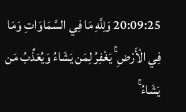20:09:25 وَلِلَّهِ مَا فِي السَّمَاوَاتِ وَمَا فِي الْأَرْضِ ۚ يَغْفِرُ لِمَن يَشَاءُ وَيُعَذِّبُ مَن يَشَاءُ ۚ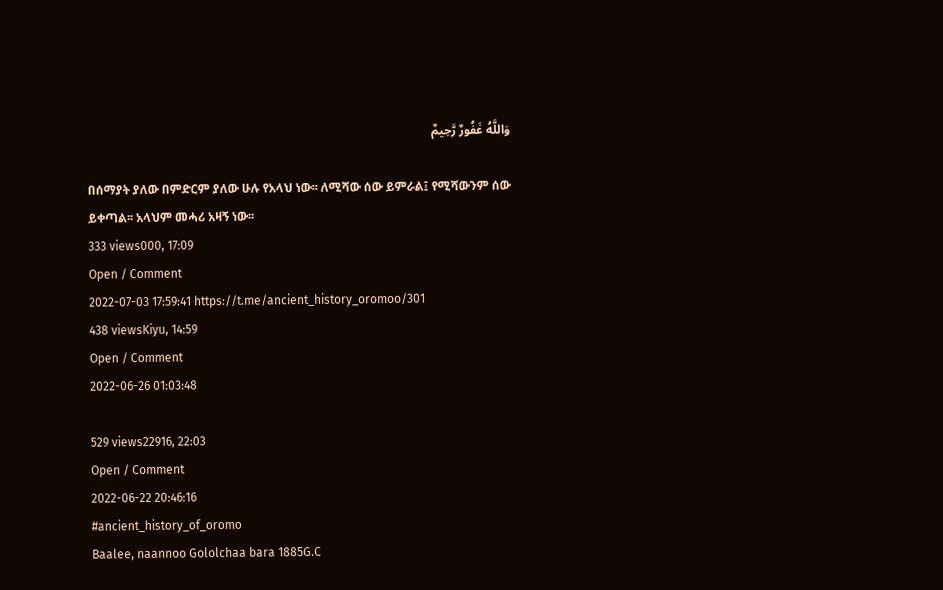وَاللَّهُ غَفُورٌ رَّحِيمٌ

በሰማያት ያለው በምድርም ያለው ሁሉ የአላህ ነው፡፡ ለሚሻው ሰው ይምራል፤ የሚሻውንም ሰው ይቀጣል፡፡ አላህም መሓሪ አዛኝ ነው፡፡
333 views000, 17:09
Open / Comment
2022-07-03 17:59:41 https://t.me/ancient_history_oromoo/301
438 viewsKiyu, 14:59
Open / Comment
2022-06-26 01:03:48

529 views22916, 22:03
Open / Comment
2022-06-22 20:46:16
#ancient_history_of_oromo
Baalee, naannoo Gololchaa bara 1885G.C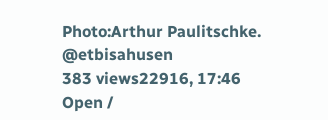Photo:Arthur Paulitschke. @etbisahusen
383 views22916, 17:46
Open /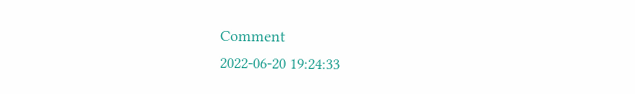Comment
2022-06-20 19:24:33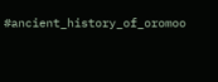#ancient_history_of_oromoo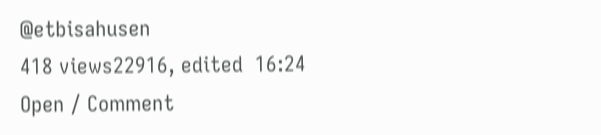@etbisahusen
418 views22916, edited  16:24
Open / Comment